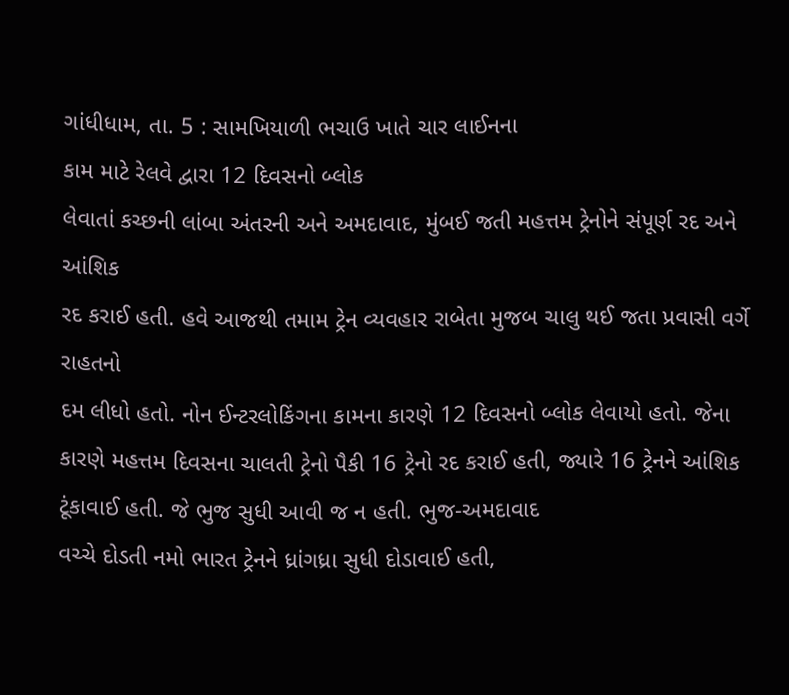ગાંધીધામ, તા. 5 : સામખિયાળી ભચાઉ ખાતે ચાર લાઈનના
કામ માટે રેલવે દ્વારા 12 દિવસનો બ્લોક
લેવાતાં કચ્છની લાંબા અંતરની અને અમદાવાદ, મુંબઈ જતી મહત્તમ ટ્રેનોને સંપૂર્ણ રદ અને આંશિક
રદ કરાઈ હતી. હવે આજથી તમામ ટ્રેન વ્યવહાર રાબેતા મુજબ ચાલુ થઈ જતા પ્રવાસી વર્ગે રાહતનો
દમ લીધો હતો. નોન ઈન્ટરલોકિંગના કામના કારણે 12 દિવસનો બ્લોક લેવાયો હતો. જેના
કારણે મહત્તમ દિવસના ચાલતી ટ્રેનો પૈકી 16 ટ્રેનો રદ કરાઈ હતી, જ્યારે 16 ટ્રેનને આંશિક
ટૂંકાવાઈ હતી. જે ભુજ સુધી આવી જ ન હતી. ભુજ-અમદાવાદ
વચ્ચે દોડતી નમો ભારત ટ્રેનને ધ્રાંગધ્રા સુધી દોડાવાઈ હતી,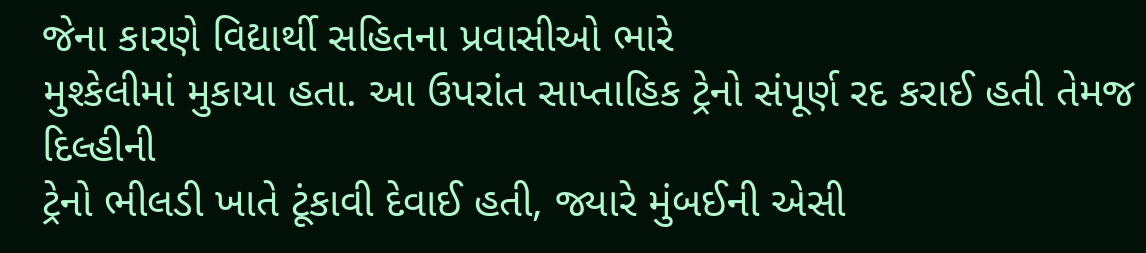જેના કારણે વિદ્યાર્થી સહિતના પ્રવાસીઓ ભારે
મુશ્કેલીમાં મુકાયા હતા. આ ઉપરાંત સાપ્તાહિક ટ્રેનો સંપૂર્ણ રદ કરાઈ હતી તેમજ દિલ્હીની
ટ્રેનો ભીલડી ખાતે ટૂંકાવી દેવાઈ હતી, જ્યારે મુંબઈની એસી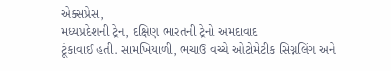એક્સપ્રેસ,
મધ્યપ્રદેશની ટ્રેન, દક્ષિણ ભારતની ટ્રેનો અમદાવાદ
ટૂંકાવાઈ હતી. સામખિયાળી, ભચાઉ વચ્ચે ઓટોમેટીક સિગ્નલિંગ અને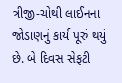ત્રીજી-ચોથી લાઈનના જોડાણનું કાર્ય પૂરું થયું છે. બે દિવસ સેફટી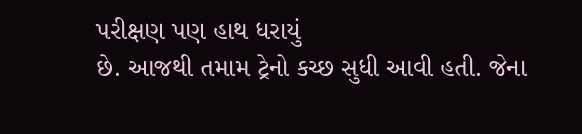પરીક્ષણ પણ હાથ ધરાયું
છે. આજથી તમામ ટ્રેનો કચ્છ સુધી આવી હતી. જેના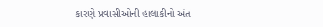કારણે પ્રવાસીઓની હાલાકીનો અંત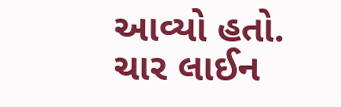આવ્યો હતો. ચાર લાઈન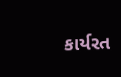કાર્યરત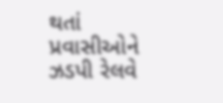થતાં પ્રવાસીઓને ઝડપી રેલવે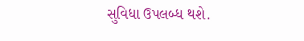સુવિધા ઉપલબ્ધ થશે.